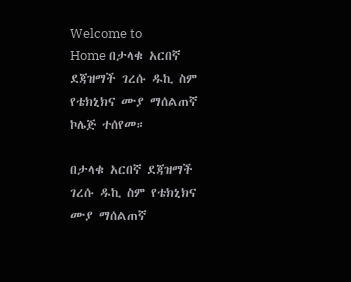Welcome to
Home በታላቁ አርበኛ ደጃዝማች ገረሱ ዱኪ ስም የቴክኒክና ሙያ ማሰልጠኛ ኮሌጅ ተሰየመ።

በታላቁ አርበኛ ደጃዝማች ገረሱ ዱኪ ስም የቴክኒክና ሙያ ማሰልጠኛ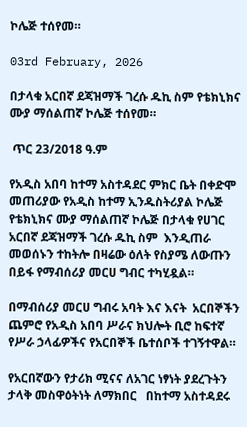ኮሌጅ ተሰየመ።

03rd February, 2026

በታላቁ አርበኛ ደጃዝማች ገረሱ ዱኪ ስም የቴክኒክና ሙያ ማሰልጠኛ ኮሌጅ ተሰየመ።

 ጥር 23/2018 ዓ.ም

የአዲስ አበባ ከተማ አስተዳደር ምክር ቤት በቀድሞ መጠሪያው የአዲስ ከተማ ኢንዱስትሪያል ኮሌጅ የቴክኒክና ሙያ ማሰልጠኛ ኮሌጅ በታላቁ የሀገር አርበኛ ደጃዝማች ገረሱ ዱኪ ስም  እንዲጠራ መወሰኑን ተከትሎ በዛሬው ዕለት የስያሜ ለውጡን በይፋ የማብሰሪያ መርሀ ግብር ተካሂዷል።

በማብሰሪያ መርሀ ግብሩ አባት እና እናት  አርበኞችን ጨምሮ የአዲስ አበባ ሥራና ክህሎት ቢሮ ከፍተኛ የሥራ ኃላፊዎችና የአርበኞች ቤተሰቦች ተገኝተዋል።

የአርበኛውን የታሪክ ሚናና ለአገር ነፃነት ያደረጉትን ታላቅ መስዋዕትነት ለማክበር   በከተማ አስተዳደሩ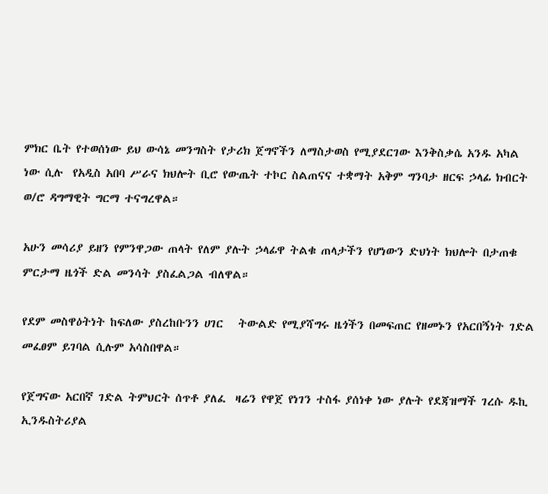ምክር ቤት የተወሰነው ይህ ውሳኔ መንግስት የታሪክ ጀግኖችን ለማስታወስ የሚያደርገው እንቅስቃሴ አንዱ አካል ነው ሲሉ  የአዲስ አበባ ሥራና ክህሎት ቢሮ የውጤት ተኮር ስልጠናና ተቋማት አቅም ግንባታ ዘርፍ ኃላፊ ክብርት ወ/ሮ ዳግማዊት ግርማ ተናግረዋል።

አሁን መሳሪያ ይዘን የምንዋጋው ጠላት የለም ያሉት ኃላፊዋ ትልቁ ጠላታችን የሆነውን ድህነት ክህሎት በታጠቁ ምርታማ ዜጎች ድል መንሳት ያስፈልጋል ብለዋል።

የደም መስዋዕትነት ከፍለው ያስረከቡንን ሀገር   ትውልድ የሚያሻግሩ ዜጎችን በመፍጠር የዘመኑን የአርበኝነት ገድል  መፈፀም ይገባል ሲሉም አሳስበዋል።

የጀግናው አርበኛ ገድል ትምህርት ሰጥቶ ያለፈ  ዛሬን የዋጀ የነገን ተስፋ ያሰነቀ ነው ያሉት የደጃዝማች ገረሱ ዱኪ ኢንዱስትሪያል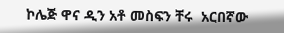ኮሌጅ ዋና ዲን አቶ መስፍን ቸሩ  አርበኛው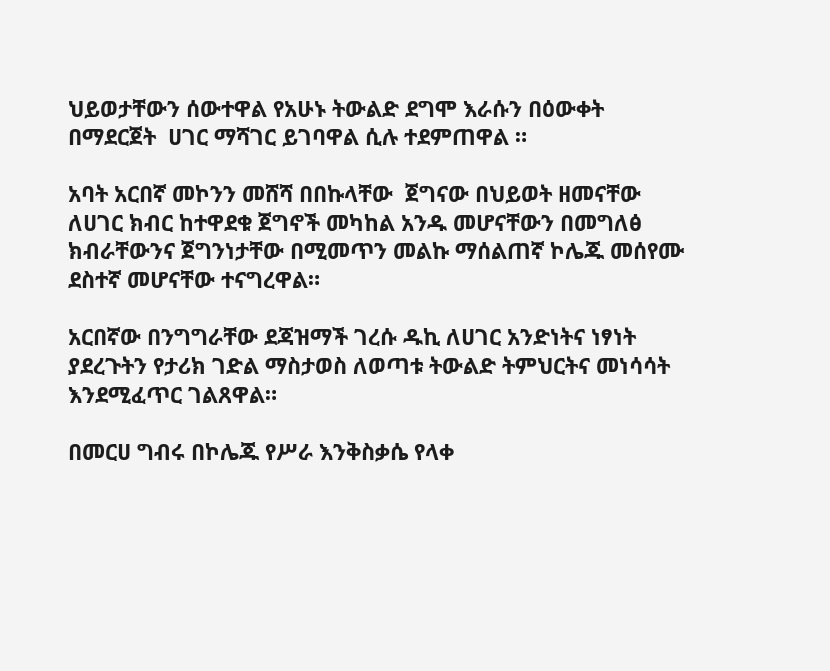ህይወታቸውን ሰውተዋል የአሁኑ ትውልድ ደግሞ እራሱን በዕውቀት በማደርጀት  ሀገር ማሻገር ይገባዋል ሲሉ ተደምጠዋል ።

አባት አርበኛ መኮንን መሸሻ በበኩላቸው  ጀግናው በህይወት ዘመናቸው ለሀገር ክብር ከተዋደቁ ጀግኖች መካከል አንዱ መሆናቸውን በመግለፅ ክብራቸውንና ጀግንነታቸው በሚመጥን መልኩ ማሰልጠኛ ኮሌጁ መሰየሙ ደስተኛ መሆናቸው ተናግረዋል።

አርበኛው በንግግራቸው ደጃዝማች ገረሱ ዱኪ ለሀገር አንድነትና ነፃነት ያደረጉትን የታሪክ ገድል ማስታወስ ለወጣቱ ትውልድ ትምህርትና መነሳሳት እንደሚፈጥር ገልጸዋል።

በመርሀ ግብሩ በኮሌጁ የሥራ እንቅስቃሴ የላቀ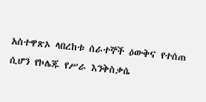አስተዋጽኦ ላበረከቱ ሰራተኞች ዕውቅና የተሰጠ ሲሆን የኮሌጁ የሥራ እንቅስቃሴ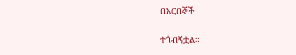በአርበኞች

ተጎብኝቷል።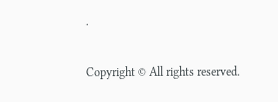.

Copyright © All rights reserved.